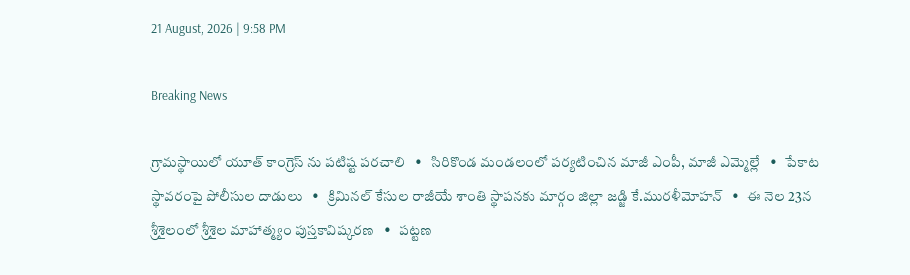21 August, 2026 | 9:58 PM

Breaking News

గ్రామస్థాయిలో యూత్ కాంగ్రెస్ ను పటిష్ట పరచాలి   •   సిరికొండ మండలంలో పర్యటించిన మాజీ ఎంపీ, మాజీ ఎమ్మెల్లే   •   పేకాట స్థావరంపై పోలీసుల దాడులు   •   క్రిమినల్ కేసుల రాజీయే శాంతి స్థాపనకు మార్గం జిల్లా జడ్జి కే.మురళీమోహన్   •   ఈ నెల 23న శ్రీశైలంలో శ్రీశైల మాహాత్మ్యం పుస్తకావిష్కరణ   •   పట్టణ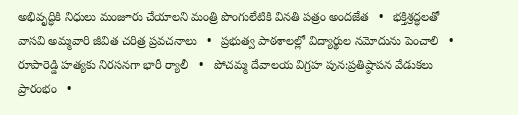అభివృద్ధికి నిధులు మంజూరు చేయాలని మంత్రి పొంగులేటికి వినతి పత్రం అందజేత   •   భక్తిశ్రద్ధలతో వాసవి అమ్మవారి జీవిత చరిత్ర ప్రవచనాలు   •   ప్రభుత్వ పాఠశాలల్లో విద్యార్థుల నమోదును పెంచాలి   •   రూపారెడ్డి హత్యకు నిరసనగా భారీ ర్యాలీ   •   పోచమ్మ దేవాలయ విగ్రహ పున:ప్రతిష్ఠాపన వేడుకలు ప్రారంభం   •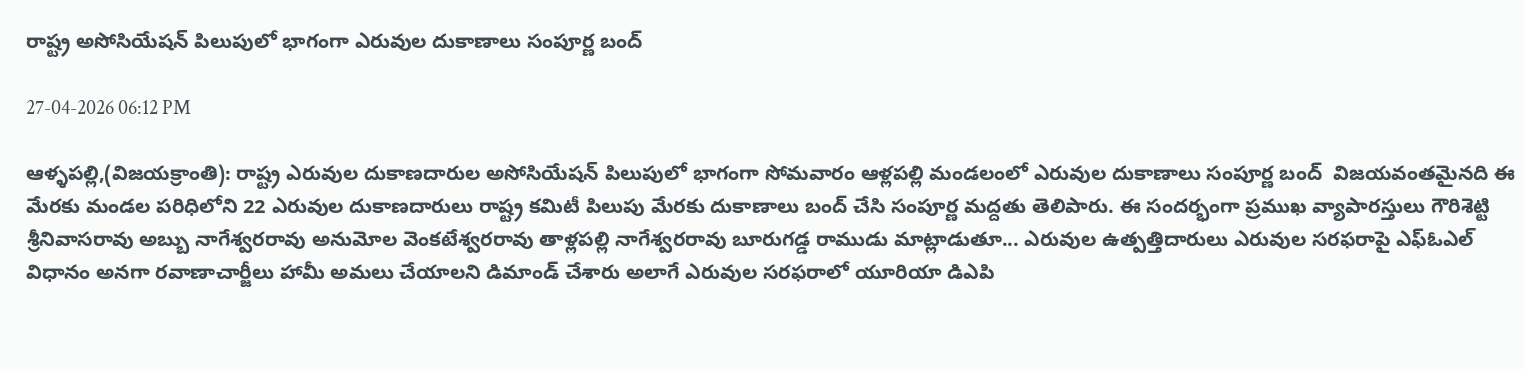రాష్ట్ర అసోసియేషన్ పిలుపులో భాగంగా ఎరువుల దుకాణాలు సంపూర్ణ బంద్

27-04-2026 06:12 PM

ఆళ్ళపల్లి,(విజయక్రాంతి): రాష్ట్ర ఎరువుల దుకాణదారుల అసోసియేషన్ పిలుపులో భాగంగా సోమవారం ఆళ్లపల్లి మండలంలో ఎరువుల దుకాణాలు సంపూర్ణ బంద్  విజయవంతమైనది ఈ మేరకు మండల పరిధిలోని 22 ఎరువుల దుకాణదారులు రాష్ట్ర కమిటీ పిలుపు మేరకు దుకాణాలు బంద్ చేసి సంపూర్ణ మద్దతు తెలిపారు. ఈ సందర్భంగా ప్రముఖ వ్యాపారస్తులు గౌరిశెట్టి శ్రీనివాసరావు అబ్బు నాగేశ్వరరావు అనుమోల వెంకటేశ్వరరావు తాళ్లపల్లి నాగేశ్వరరావు బూరుగడ్డ రాముడు మాట్లాడుతూ... ఎరువుల ఉత్పత్తిదారులు ఎరువుల సరఫరాపై ఎఫ్ఓఎల్ విధానం అనగా రవాణాచార్జీలు హామీ అమలు చేయాలని డిమాండ్ చేశారు అలాగే ఎరువుల సరఫరాలో యూరియా డిఎపి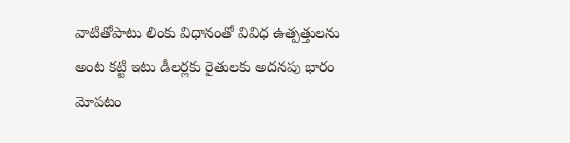వాటితోపాటు లింకు విధానంతో వివిధ ఉత్పత్తులను అంట కట్టి ఇటు డీలర్లకు రైతులకు అదనపు భారం మోపటం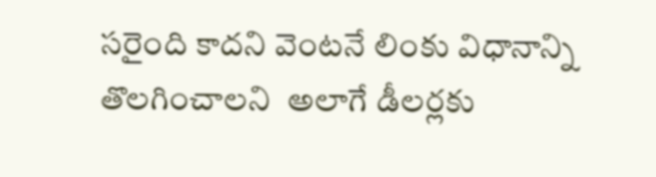సరైంది కాదని వెంటనే లింకు విధానాన్ని తొలగించాలని  అలాగే డీలర్లకు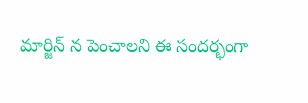మార్జిన్ న పెంచాలని ఈ సందర్భంగా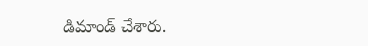డిమాండ్ చేశారు.